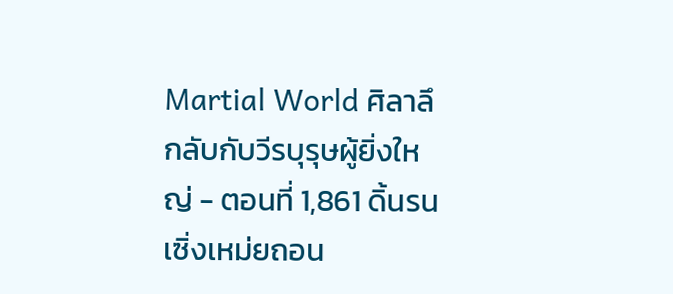Martial World ศิลาลึกลับกับวีรบุรุษผู้ยิ่งใหญ่ - ตอนที่ 1,861 ดิ้นรน
เซิ่งเหม่ยถอน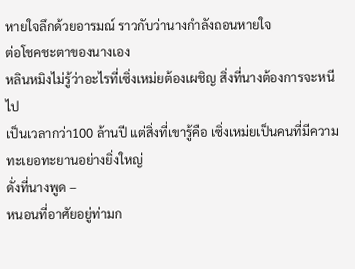หายใจลึกด้วยอารมณ์ ราวกับว่านางกำลังถอนหายใจ
ต่อโชคชะตาของนางเอง
หลินหมิงไม่รู้ว่าอะไรที่เซิ่งเหม่ยต้องเผชิญ สิ่งที่นางต้องการจะหนีไป
เป็นเวลากว่า100 ล้านปี แต่สิ่งที่เขารู้คือ เซิ่งเหม่ยเป็นคนที่มีความ
ทะเยอทะยานอย่างยิ่งใหญ่
ดั่งที่นางพูด –
หนอนที่อาศัยอยู่ท่ามก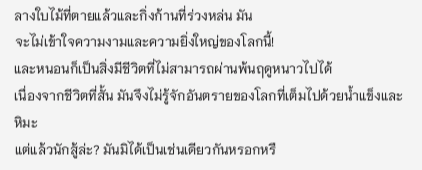ลางใบไม้ที่ตายแล้วและกิ่งก้านที่ร่วงหล่น มัน
จะไม่เข้าใจความงามและความยิ่งใหญ่ของโลกนี้!
และหนอนก็เป็นสิ่งมีชีวิตที่ไม่สามารถผ่านพ้นฤดูหนาวไปได้
เนื่องจากชีวิตที่สั้น มันจึงไม่รู้จักอันตรายของโลกที่เต็มไปด้วยน้ำแข็งและ
หิมะ
แต่แล้วนักสู้ล่ะ? มันมิได้เป็นเช่นเดียวกันหรอกหรื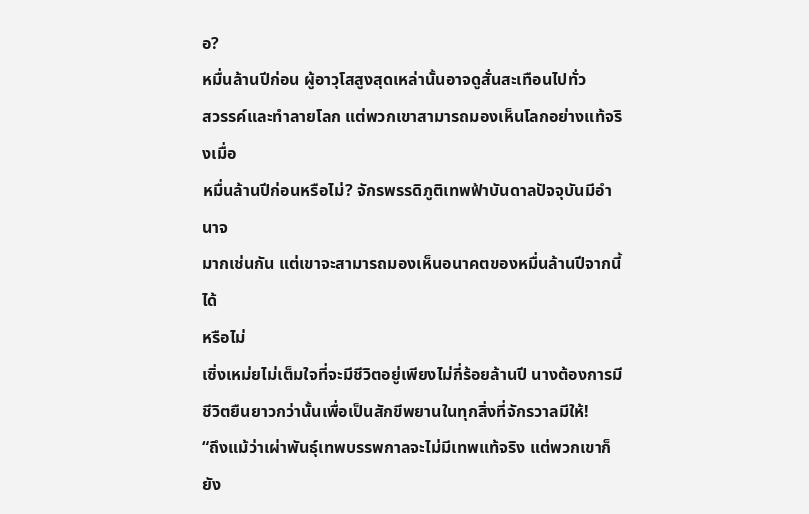อ?
หมื่นล้านปีก่อน ผู้อาวุโสสูงสุดเหล่านั้นอาจดูสั่นสะเทือนไปทั่ว
สวรรค์และทำลายโลก แต่พวกเขาสามารถมองเห็นโลกอย่างแท้จริงเมื่อ
หมื่นล้านปีก่อนหรือไม่? จักรพรรดิภูติเทพฟ้าบันดาลปัจจุบันมีอำนาจ
มากเช่นกัน แต่เขาจะสามารถมองเห็นอนาคตของหมื่นล้านปีจากนี้ได้
หรือไม่
เซิ่งเหม่ยไม่เต็มใจที่จะมีชีวิตอยู่เพียงไม่กี่ร้อยล้านปี นางต้องการมี
ชีวิตยืนยาวกว่านั้นเพื่อเป็นสักขีพยานในทุกสิ่งที่จักรวาลมีให้!
“ถึงแม้ว่าเผ่าพันธุ์เทพบรรพกาลจะไม่มีเทพแท้จริง แต่พวกเขาก็ยัง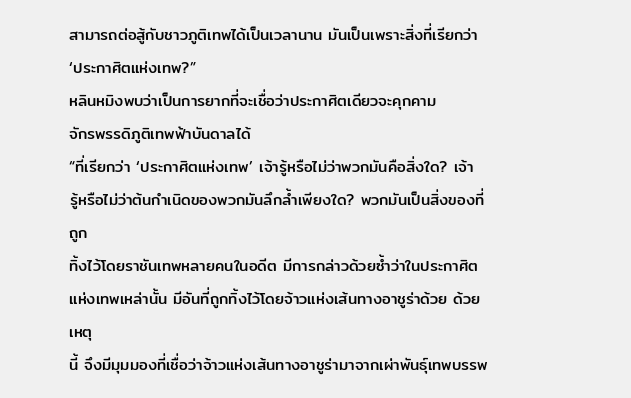สามารถต่อสู้กับชาวภูติเทพได้เป็นเวลานาน มันเป็นเพราะสิ่งที่เรียกว่า
‘ประกาศิตแห่งเทพ?”
หลินหมิงพบว่าเป็นการยากที่จะเชื่อว่าประกาศิตเดียวจะคุกคาม
จักรพรรดิภูติเทพฟ้าบันดาลได้
“ที่เรียกว่า ‘ประกาศิตแห่งเทพ’ เจ้ารู้หรือไม่ว่าพวกมันคือสิ่งใด? เจ้า
รู้หรือไม่ว่าต้นกำเนิดของพวกมันลึกล้ำเพียงใด? พวกมันเป็นสิ่งของที่ถูก
ทิ้งไว้โดยราชันเทพหลายคนในอดีต มีการกล่าวด้วยซ้ำว่าในประกาศิต
แห่งเทพเหล่านั้น มีอันที่ถูกทิ้งไว้โดยจ้าวแห่งเส้นทางอาชูร่าด้วย ด้วยเหตุ
นี้ จึงมีมุมมองที่เชื่อว่าจ้าวแห่งเส้นทางอาชูร่ามาจากเผ่าพันธุ์เทพบรรพ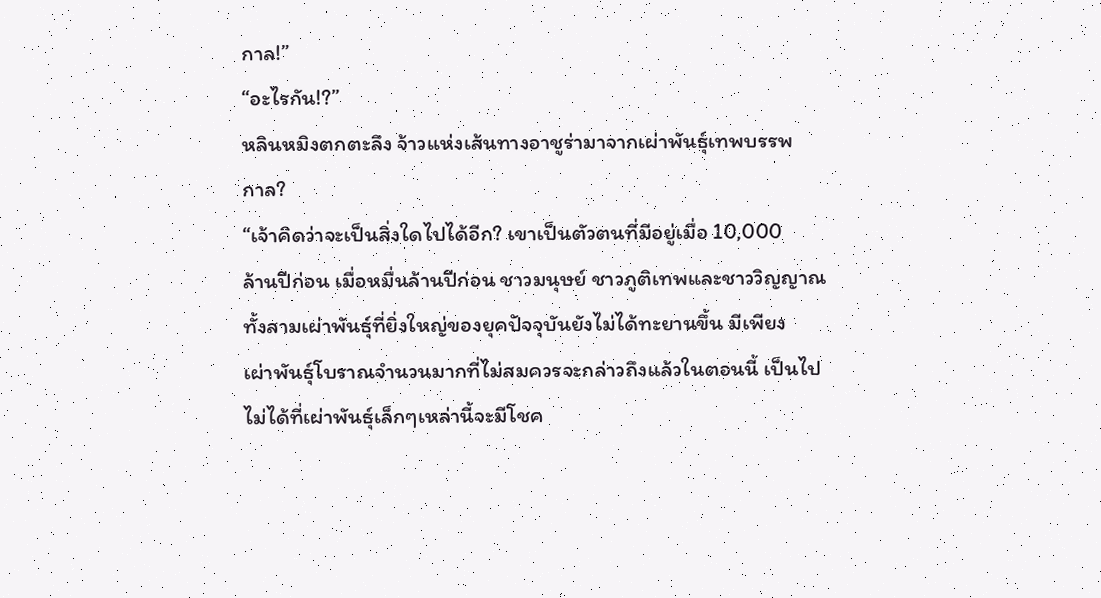กาล!”
“อะไรกัน!?”
หลินหมิงตกตะลึง จ้าวแห่งเส้นทางอาชูร่ามาจากเผ่าพันธุ์เทพบรรพ
กาล?
“เจ้าคิดว่าจะเป็นสิ่งใดไปได้อีก? เขาเป็นตัวตนที่มีอยู่เมื่อ 10,000
ล้านปีก่อน เมื่อหมื่นล้านปีก่อน ชาวมนุษย์ ชาวภูติเทพและชาววิญญาณ
ทั้งสามเผ่าพันธุ์ที่ยิ่งใหญ่ของยุคปัจจุบันยังไม่ได้ทะยานขึ้น มีเพียง
เผ่าพันธุ์โบราณจำนวนมากที่ไม่สมควรจะกล่าวถึงแล้วในตอนนี้ เป็นไป
ไม่ได้ที่เผ่าพันธุ์เล็กๆเหล่านี้จะมีโชค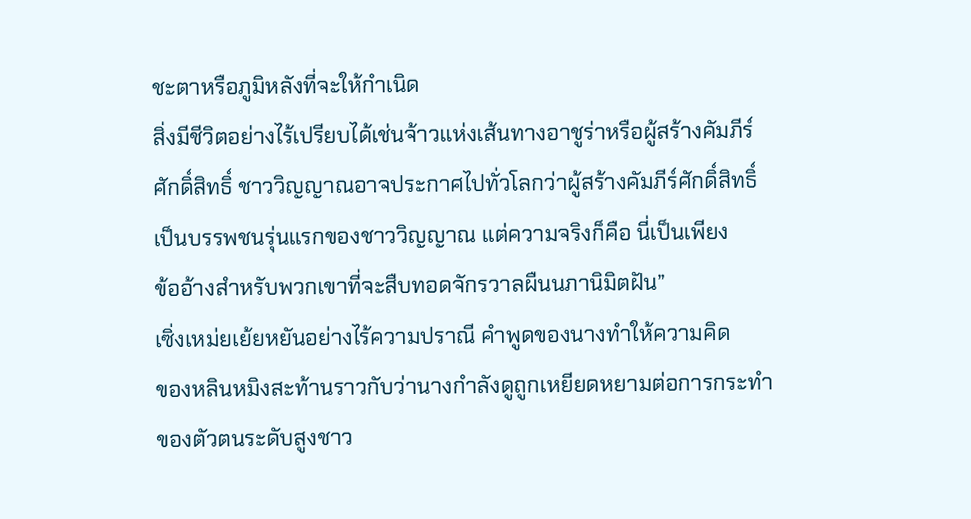ชะตาหรือภูมิหลังที่จะให้กำเนิด
สิ่งมีชีวิตอย่างไร้เปรียบได้เช่นจ้าวแห่งเส้นทางอาชูร่าหรือผู้สร้างคัมภีร์
ศักดิ์สิทธิ์ ชาววิญญาณอาจประกาศไปทั่วโลกว่าผู้สร้างคัมภีร์ศักดิ์สิทธิ์
เป็นบรรพชนรุ่นแรกของชาววิญญาณ แต่ความจริงก็คือ นี่เป็นเพียง
ข้ออ้างสำหรับพวกเขาที่จะสืบทอดจักรวาลผืนนภานิมิตฝัน”
เซิ่งเหม่ยเย้ยหยันอย่างไร้ความปราณี คำพูดของนางทำให้ความคิด
ของหลินหมิงสะท้านราวกับว่านางกำลังดูถูกเหยียดหยามต่อการกระทำ
ของตัวตนระดับสูงชาว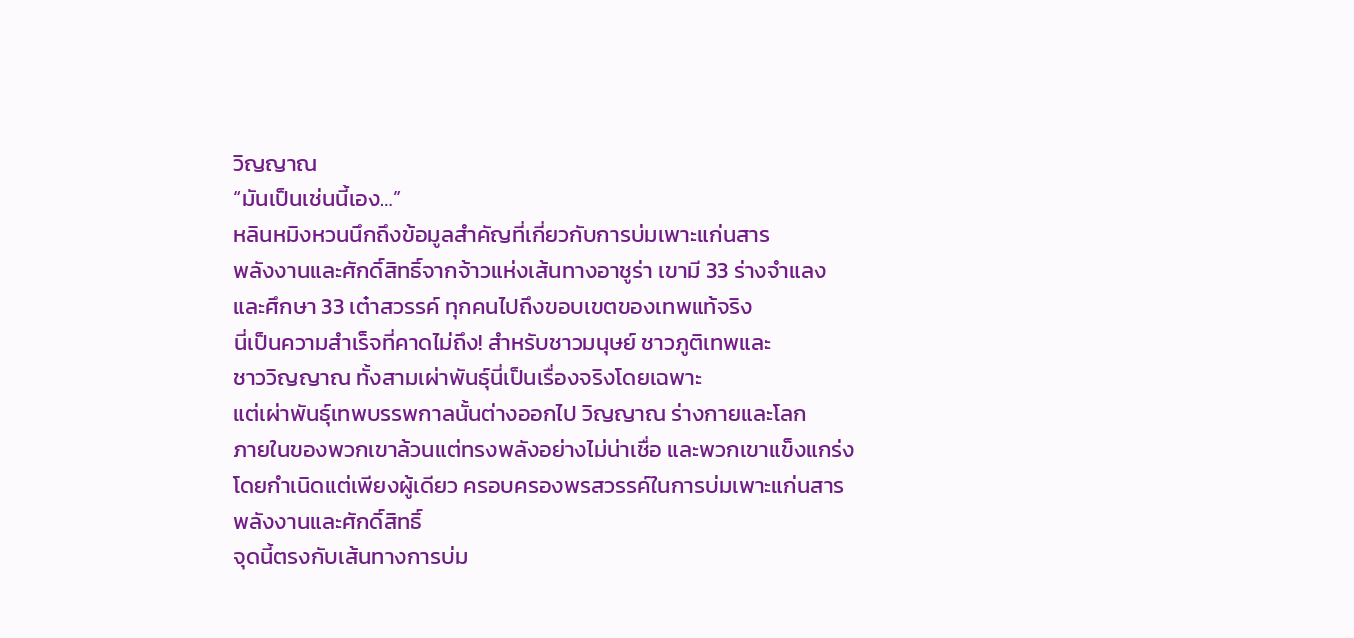วิญญาณ
“มันเป็นเช่นนี้เอง…”
หลินหมิงหวนนึกถึงข้อมูลสำคัญที่เกี่ยวกับการบ่มเพาะแก่นสาร
พลังงานและศักดิ์สิทธิ์จากจ้าวแห่งเส้นทางอาชูร่า เขามี 33 ร่างจำแลง
และศึกษา 33 เต๋าสวรรค์ ทุกคนไปถึงขอบเขตของเทพแท้จริง
นี่เป็นความสำเร็จที่คาดไม่ถึง! สำหรับชาวมนุษย์ ชาวภูติเทพและ
ชาววิญญาณ ทั้งสามเผ่าพันธุ์นี่เป็นเรื่องจริงโดยเฉพาะ
แต่เผ่าพันธุ์เทพบรรพกาลนั้นต่างออกไป วิญญาณ ร่างกายและโลก
ภายในของพวกเขาล้วนแต่ทรงพลังอย่างไม่น่าเชื่อ และพวกเขาแข็งแกร่ง
โดยกำเนิดแต่เพียงผู้เดียว ครอบครองพรสวรรค์ในการบ่มเพาะแก่นสาร
พลังงานและศักดิ์สิทธิ์
จุดนี้ตรงกับเส้นทางการบ่ม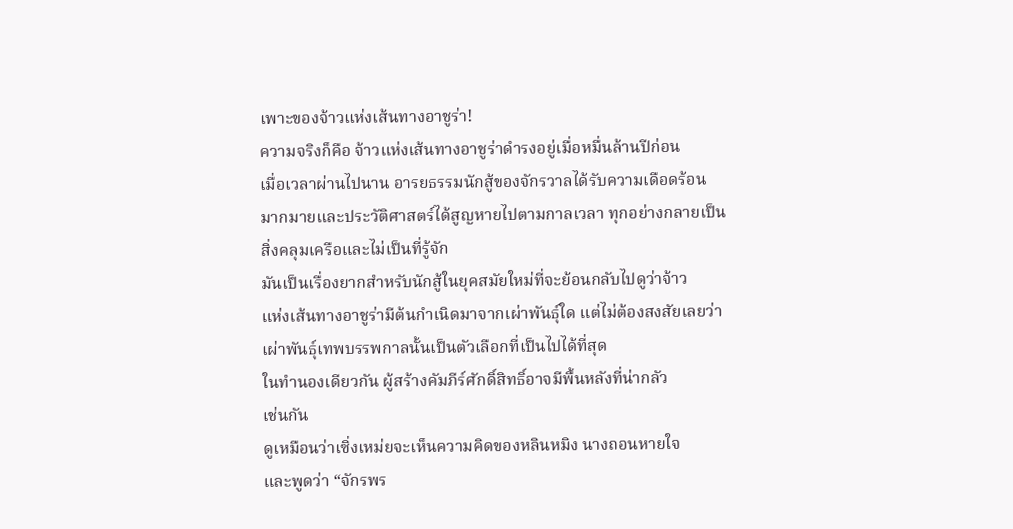เพาะของจ้าวแห่งเส้นทางอาชูร่า!
ความจริงก็คือ จ้าวแห่งเส้นทางอาชูร่าดำรงอยู่เมื่อหมื่นล้านปีก่อน
เมื่อเวลาผ่านไปนาน อารยธรรมนักสู้ของจักรวาลได้รับความเดือดร้อน
มากมายและประวัติศาสตร์ได้สูญหายไปตามกาลเวลา ทุกอย่างกลายเป็น
สิ่งคลุมเครือและไม่เป็นที่รู้จัก
มันเป็นเรื่องยากสำหรับนักสู้ในยุคสมัยใหม่ที่จะย้อนกลับไปดูว่าจ้าว
แห่งเส้นทางอาชูร่ามีต้นกำเนิดมาจากเผ่าพันธุ์ใด แต่ไม่ต้องสงสัยเลยว่า
เผ่าพันธุ์เทพบรรพกาลนั้นเป็นตัวเลือกที่เป็นไปได้ที่สุด
ในทำนองเดียวกัน ผู้สร้างคัมภีร์ศักดิ์สิทธิ์อาจมีพื้นหลังที่น่ากลัว
เช่นกัน
ดูเหมือนว่าเซิ่งเหม่ยจะเห็นความคิดของหลินหมิง นางถอนหายใจ
และพูดว่า “จักรพร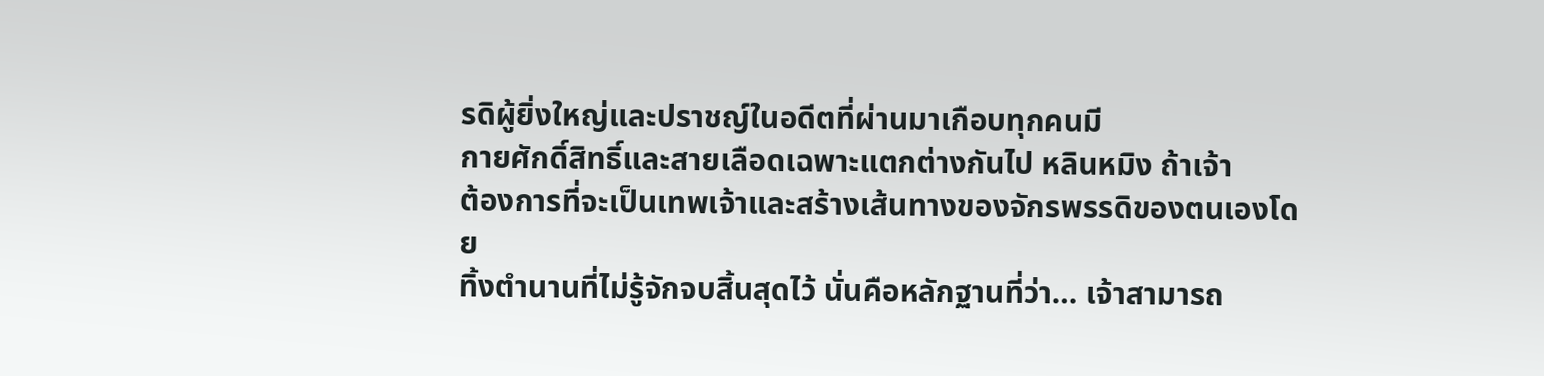รดิผู้ยิ่งใหญ่และปราชญ์ในอดีตที่ผ่านมาเกือบทุกคนมี
กายศักดิ์สิทธิ์และสายเลือดเฉพาะแตกต่างกันไป หลินหมิง ถ้าเจ้า
ต้องการที่จะเป็นเทพเจ้าและสร้างเส้นทางของจักรพรรดิของตนเองโดย
ทิ้งตำนานที่ไม่รู้จักจบสิ้นสุดไว้ นั่นคือหลักฐานที่ว่า… เจ้าสามารถ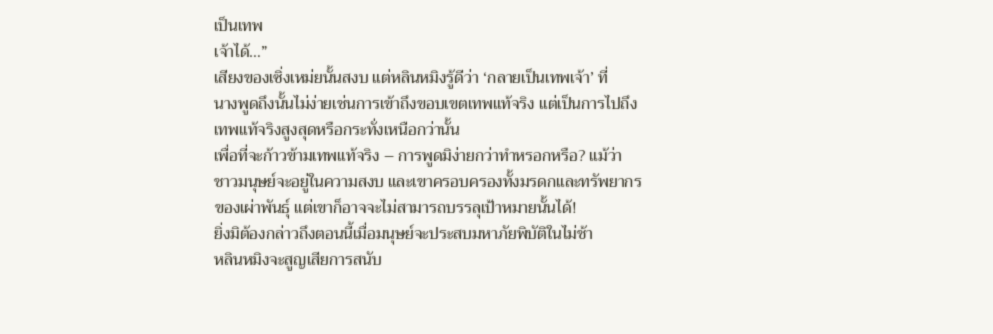เป็นเทพ
เจ้าได้…”
เสียงของเซิ่งเหม่ยนั้นสงบ แต่หลินหมิงรู้ดีว่า ‘กลายเป็นเทพเจ้า’ ที่
นางพูดถึงนั้นไม่ง่ายเช่นการเข้าถึงขอบเขตเทพแท้จริง แต่เป็นการไปถึง
เทพแท้จริงสูงสุดหรือกระทั่งเหนือกว่านั้น
เพื่อที่จะก้าวข้ามเทพแท้จริง – การพูดมิง่ายกว่าทำหรอกหรือ? แม้ว่า
ชาวมนุษย์จะอยู่ในความสงบ และเขาครอบครองทั้งมรดกและทรัพยากร
ของเผ่าพันธุ์ แต่เขาก็อาจจะไม่สามารถบรรลุเป้าหมายนั้นได้!
ยิ่งมิต้องกล่าวถึงตอนนี้เมื่อมนุษย์จะประสบมหาภัยพิบัติในไม่ช้า
หลินหมิงจะสูญเสียการสนับ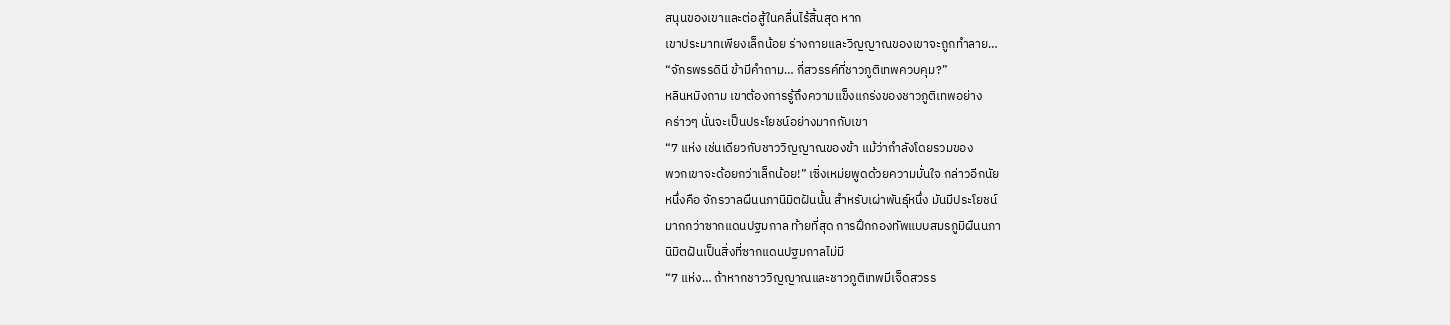สนุนของเขาและต่อสู้ในคลื่นไร้สิ้นสุด หาก
เขาประมาทเพียงเล็กน้อย ร่างกายและวิญญาณของเขาจะถูกทำลาย…
“จักรพรรดินี ข้ามีคำถาม… กี่สวรรค์ที่ชาวภูติเทพควบคุม?”
หลินหมิงถาม เขาต้องการรู้ถึงความแข็งแกร่งของชาวภูติเทพอย่าง
คร่าวๆ นั่นจะเป็นประโยชน์อย่างมากกับเขา
“7 แห่ง เช่นเดียวกับชาววิญญาณของข้า แม้ว่ากำลังโดยรวมของ
พวกเขาจะด้อยกว่าเล็กน้อย!” เซิ่งเหม่ยพูดด้วยความมั่นใจ กล่าวอีกนัย
หนึ่งคือ จักรวาลผืนนภานิมิตฝันนั้น สำหรับเผ่าพันธุ์หนึ่ง มันมีประโยชน์
มากกว่าซากแดนปฐมกาล ท้ายที่สุด การฝึกกองทัพแบบสมรภูมิผืนนภา
นิมิตฝันเป็นสิ่งที่ซากแดนปฐมกาลไม่มี
“7 แห่ง… ถ้าหากชาววิญญาณและชาวภูติเทพมีเจ็ดสวรร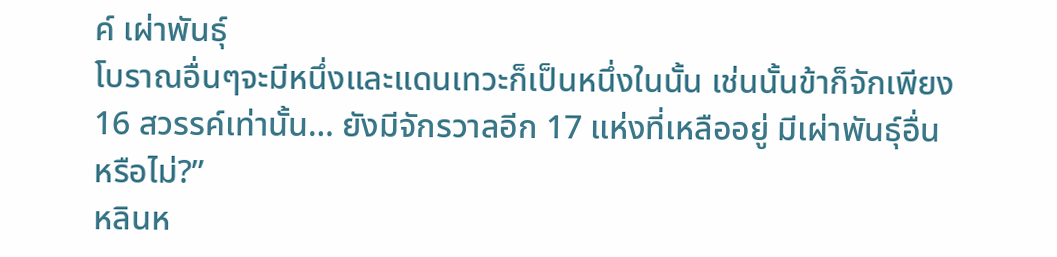ค์ เผ่าพันธุ์
โบราณอื่นๆจะมีหนึ่งและแดนเทวะก็เป็นหนึ่งในนั้น เช่นนั้นข้าก็จักเพียง
16 สวรรค์เท่านั้น… ยังมีจักรวาลอีก 17 แห่งที่เหลืออยู่ มีเผ่าพันธุ์อื่น
หรือไม่?”
หลินห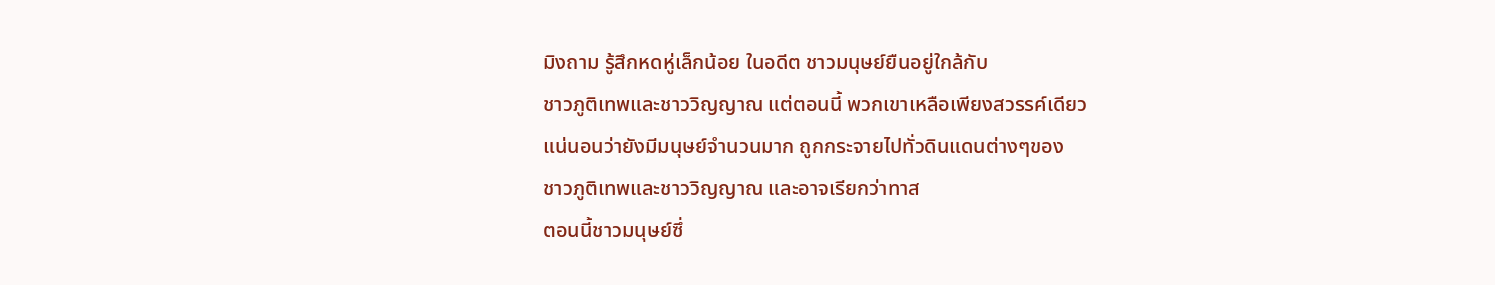มิงถาม รู้สึกหดหู่เล็กน้อย ในอดีต ชาวมนุษย์ยืนอยู่ใกล้กับ
ชาวภูติเทพและชาววิญญาณ แต่ตอนนี้ พวกเขาเหลือเพียงสวรรค์เดียว
แน่นอนว่ายังมีมนุษย์จำนวนมาก ถูกกระจายไปทั่วดินแดนต่างๆของ
ชาวภูติเทพและชาววิญญาณ และอาจเรียกว่าทาส
ตอนนี้ชาวมนุษย์ซึ่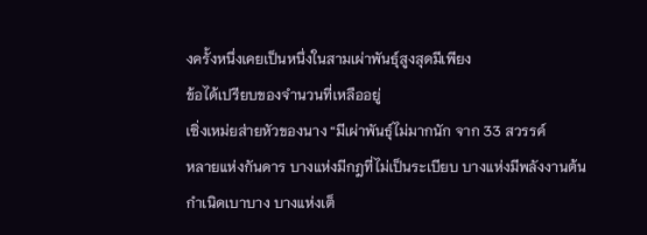งครั้งหนึ่งเคยเป็นหนึ่งในสามเผ่าพันธุ์สูงสุดมีเพียง
ข้อได้เปรียบของจำนวนที่เหลืออยู่
เซิ่งเหม่ยส่ายหัวของนาง “มีเผ่าพันธุ์ไม่มากนัก จาก 33 สวรรค์
หลายแห่งกันดาร บางแห่งมีกฎที่ไม่เป็นระเบียบ บางแห่งมีพลังงานต้น
กำเนิดเบาบาง บางแห่งเต็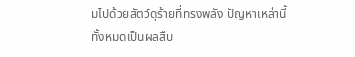มไปด้วยสัตว์ดุร้ายที่ทรงพลัง ปัญหาเหล่านี้
ทั้งหมดเป็นผลสืบ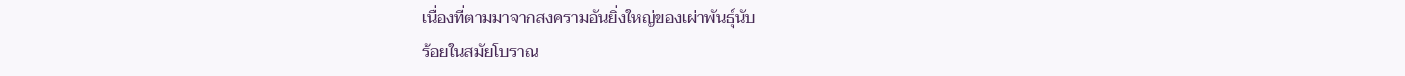เนื่องที่ตามมาจากสงครามอันยิ่งใหญ่ของเผ่าพันธุ์นับ
ร้อยในสมัยโบราณ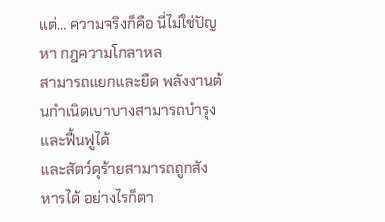แต่… ความจริงก็คือ นี่ไม่ใช่ปัญหา กฎความโกลาหล
สามารถแยกและยืด พลังงานต้นกำเนิดเบาบางสามารถบำรุงและฟื้นฟูได้
และสัตว์ดุร้ายสามารถถูกสังหารได้ อย่างไรก็ตา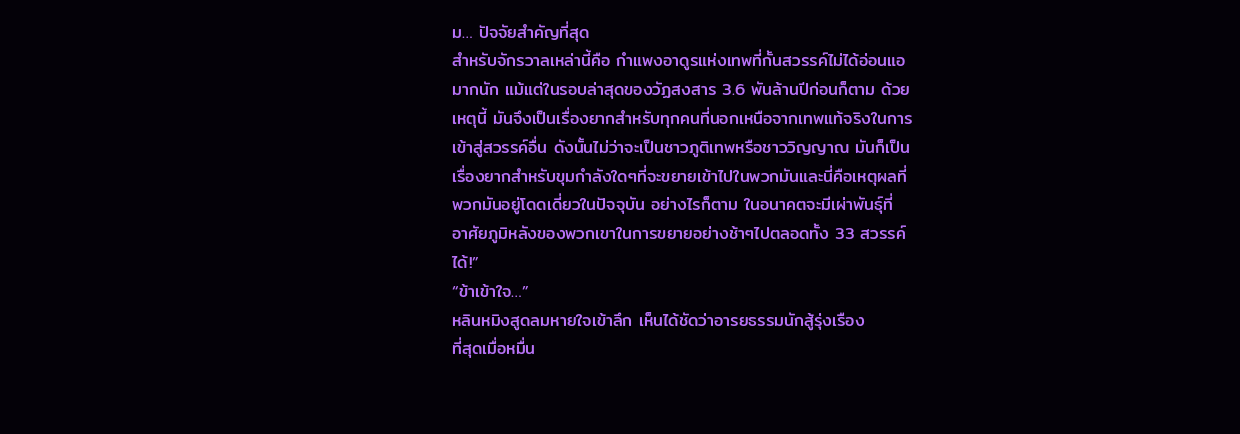ม… ปัจจัยสำคัญที่สุด
สำหรับจักรวาลเหล่านี้คือ กำแพงอาดูรแห่งเทพที่กั้นสวรรค์ไม่ได้อ่อนแอ
มากนัก แม้แต่ในรอบล่าสุดของวัฏสงสาร 3.6 พันล้านปีก่อนก็ตาม ด้วย
เหตุนี้ มันจึงเป็นเรื่องยากสำหรับทุกคนที่นอกเหนือจากเทพแท้จริงในการ
เข้าสู่สวรรค์อื่น ดังนั้นไม่ว่าจะเป็นชาวภูติเทพหรือชาววิญญาณ มันก็เป็น
เรื่องยากสำหรับขุมกำลังใดๆที่จะขยายเข้าไปในพวกมันและนี่คือเหตุผลที่
พวกมันอยู่โดดเดี่ยวในปัจจุบัน อย่างไรก็ตาม ในอนาคตจะมีเผ่าพันธุ์ที่
อาศัยภูมิหลังของพวกเขาในการขยายอย่างช้าๆไปตลอดทั้ง 33 สวรรค์
ได้!”
“ข้าเข้าใจ…”
หลินหมิงสูดลมหายใจเข้าลึก เห็นได้ชัดว่าอารยธรรมนักสู้รุ่งเรือง
ที่สุดเมื่อหมื่น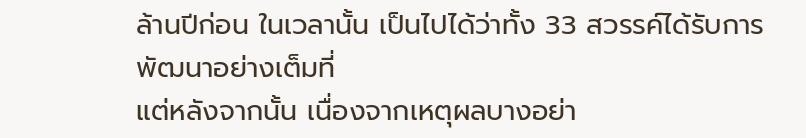ล้านปีก่อน ในเวลานั้น เป็นไปได้ว่าทั้ง 33 สวรรค์ได้รับการ
พัฒนาอย่างเต็มที่
แต่หลังจากนั้น เนื่องจากเหตุผลบางอย่า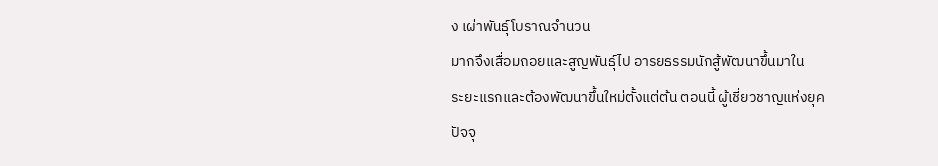ง เผ่าพันธุ์โบราณจำนวน
มากจึงเสื่อมถอยและสูญพันธุ์ไป อารยธรรมนักสู้พัฒนาขึ้นมาใน
ระยะแรกและต้องพัฒนาขึ้นใหม่ตั้งแต่ต้น ตอนนี้ ผู้เชี่ยวชาญแห่งยุค
ปัจจุ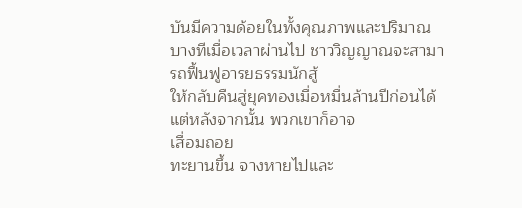บันมีความด้อยในทั้งคุณภาพและปริมาณ
บางทีเมื่อเวลาผ่านไป ชาววิญญาณจะสามารถฟื้นฟูอารยธรรมนักสู้
ให้กลับคืนสู่ยุคทองเมื่อหมื่นล้านปีก่อนได้ แต่หลังจากนั้น พวกเขาก็อาจ
เสื่อมถอย
ทะยานขึ้น จางหายไปและ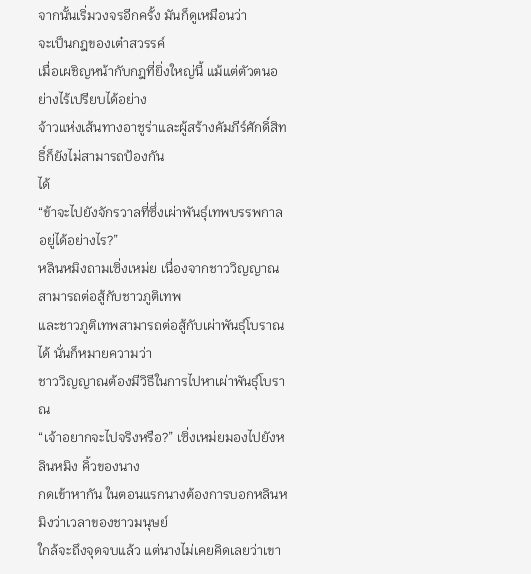จากนั้นเริ่มวงจรอีกครั้ง มันก็ดูเหมือนว่า
จะเป็นกฎของเต๋าสวรรค์
เมื่อเผชิญหน้ากับกฎที่ยิ่งใหญ่นี้ แม้แต่ตัวตนอย่างไร้เปรียบได้อย่าง
จ้าวแห่งเส้นทางอาชูร่าและผู้สร้างคัมภีร์ศักดิ์สิทธิ์ก็ยังไม่สามารถป้องกัน
ได้
“ข้าจะไปยังจักรวาลที่ซึ่งเผ่าพันธุ์เทพบรรพกาลอยู่ได้อย่างไร?”
หลินหมิงถามเซิ่งเหม่ย เนื่องจากชาววิญญาณสามารถต่อสู้กับชาวภูติเทพ
และชาวภูติเทพสามารถต่อสู้กับเผ่าพันธุ์โบราณได้ นั่นก็หมายความว่า
ชาววิญญาณต้องมีวิธีในการไปหาเผ่าพันธุ์โบราณ
“เจ้าอยากจะไปจริงหรือ?” เซิ่งเหม่ยมองไปยังหลินหมิง คิ้วของนาง
กดเข้าหากัน ในตอนแรกนางต้องการบอกหลินหมิงว่าเวลาของชาวมนุษย์
ใกล้จะถึงจุดจบแล้ว แต่นางไม่เคยคิดเลยว่าเขา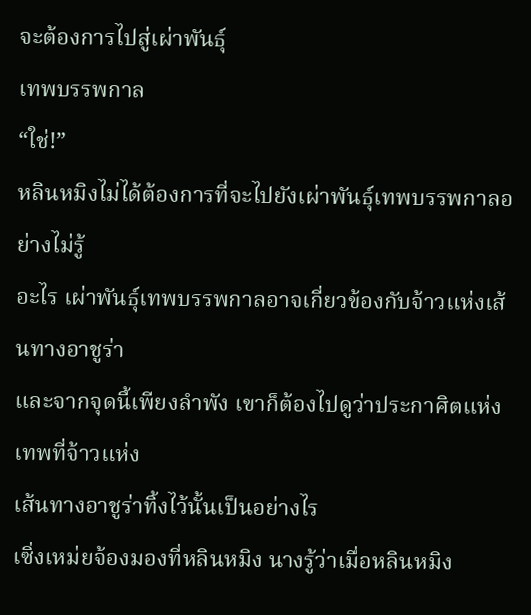จะต้องการไปสู่เผ่าพันธุ์
เทพบรรพกาล
“ใช่!”
หลินหมิงไม่ได้ต้องการที่จะไปยังเผ่าพันธุ์เทพบรรพกาลอย่างไม่รู้
อะไร เผ่าพันธุ์เทพบรรพกาลอาจเกี่ยวข้องกับจ้าวแห่งเส้นทางอาชูร่า
และจากจุดนี้เพียงลำพัง เขาก็ต้องไปดูว่าประกาศิตแห่งเทพที่จ้าวแห่ง
เส้นทางอาชูร่าทิ้งไว้นั้นเป็นอย่างไร
เซิ่งเหม่ยจ้องมองที่หลินหมิง นางรู้ว่าเมื่อหลินหมิง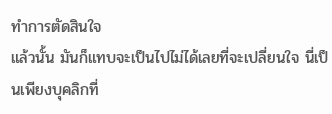ทำการตัดสินใจ
แล้วนั้น มันก็แทบจะเป็นไปไม่ได้เลยที่จะเปลี่ยนใจ นี่เป็นเพียงบุคลิกที่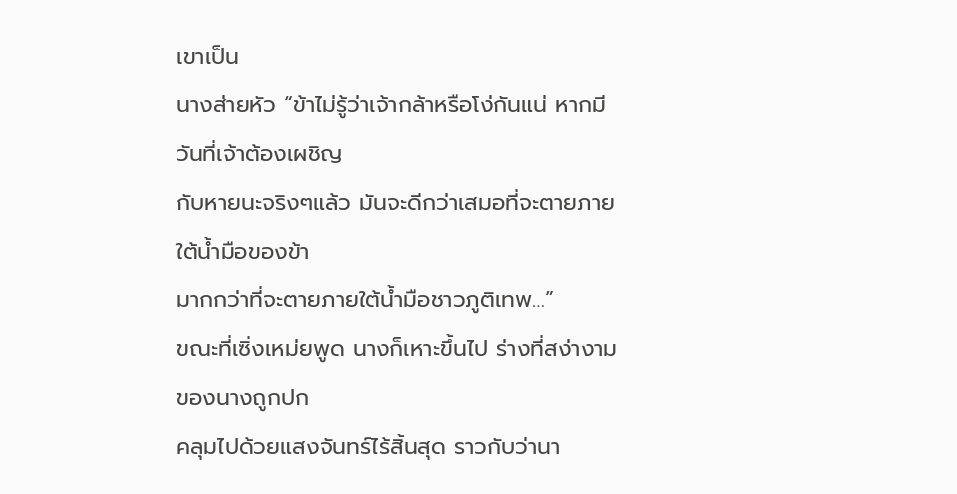เขาเป็น
นางส่ายหัว “ข้าไม่รู้ว่าเจ้ากล้าหรือโง่กันแน่ หากมีวันที่เจ้าต้องเผชิญ
กับหายนะจริงๆแล้ว มันจะดีกว่าเสมอที่จะตายภายใต้น้ำมือของข้า
มากกว่าที่จะตายภายใต้น้ำมือชาวภูติเทพ…”
ขณะที่เซิ่งเหม่ยพูด นางก็เหาะขึ้นไป ร่างที่สง่างามของนางถูกปก
คลุมไปด้วยแสงจันทร์ไร้สิ้นสุด ราวกับว่านา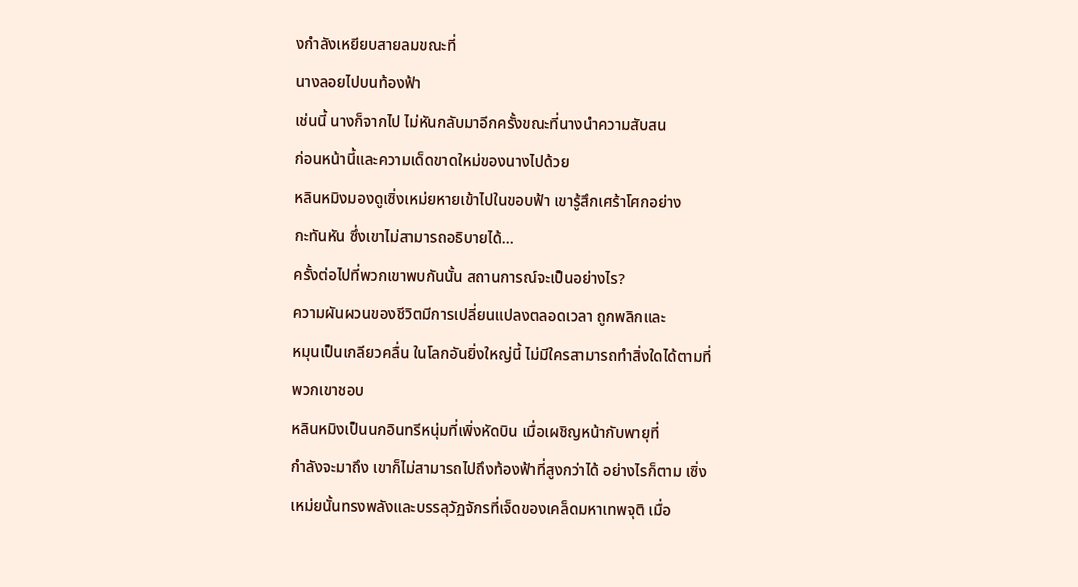งกำลังเหยียบสายลมขณะที่
นางลอยไปบนท้องฟ้า
เช่นนี้ นางก็จากไป ไม่หันกลับมาอีกครั้งขณะที่นางนำความสับสน
ก่อนหน้านี้และความเด็ดขาดใหม่ของนางไปด้วย
หลินหมิงมองดูเซิ่งเหม่ยหายเข้าไปในขอบฟ้า เขารู้สึกเศร้าโศกอย่าง
กะทันหัน ซึ่งเขาไม่สามารถอธิบายได้…
ครั้งต่อไปที่พวกเขาพบกันนั้น สถานการณ์จะเป็นอย่างไร?
ความผันผวนของชีวิตมีการเปลี่ยนแปลงตลอดเวลา ถูกพลิกและ
หมุนเป็นเกลียวคลื่น ในโลกอันยิ่งใหญ่นี้ ไม่มีใครสามารถทำสิ่งใดได้ตามที่
พวกเขาชอบ
หลินหมิงเป็นนกอินทรีหนุ่มที่เพิ่งหัดบิน เมื่อเผชิญหน้ากับพายุที่
กำลังจะมาถึง เขาก็ไม่สามารถไปถึงท้องฟ้าที่สูงกว่าได้ อย่างไรก็ตาม เซิ่ง
เหม่ยนั้นทรงพลังและบรรลุวัฏจักรที่เจ็ดของเคล็ดมหาเทพจุติ เมื่อ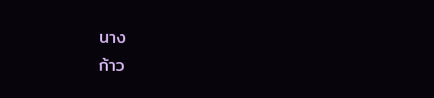นาง
ก้าว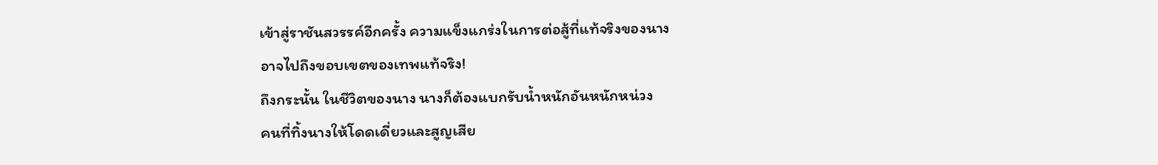เข้าสู่ราชันสวรรค์อีกครั้ง ความแข็งแกร่งในการต่อสู้ที่แท้จริงของนาง
อาจไปถึงขอบเขตของเทพแท้จริง!
ถึงกระนั้น ในชีวิตของนาง นางก็ต้องแบกรับน้ำหนักอันหนักหน่วง
คนที่ทิ้งนางให้โดดเดี่ยวและสูญเสีย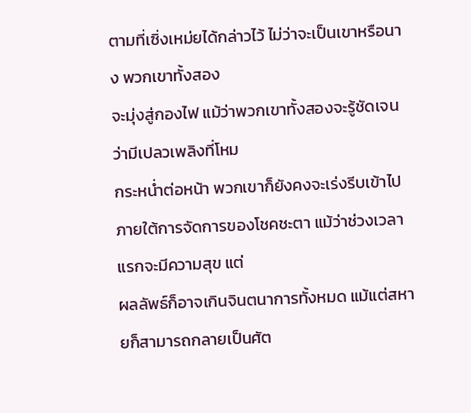ตามที่เซิ่งเหม่ยได้กล่าวไว้ ไม่ว่าจะเป็นเขาหรือนาง พวกเขาทั้งสอง
จะมุ่งสู่กองไฟ แม้ว่าพวกเขาทั้งสองจะรู้ชัดเจนว่ามีเปลวเพลิงที่โหม
กระหน่ำต่อหน้า พวกเขาก็ยังคงจะเร่งรีบเข้าไป
ภายใต้การจัดการของโชคชะตา แม้ว่าช่วงเวลาแรกจะมีความสุข แต่
ผลลัพธ์ก็อาจเกินจินตนาการทั้งหมด แม้แต่สหายก็สามารถกลายเป็นศัต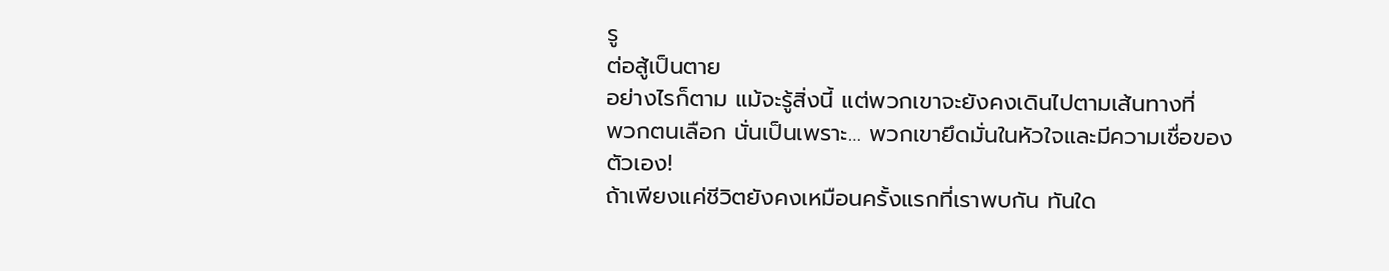รู
ต่อสู้เป็นตาย
อย่างไรก็ตาม แม้จะรู้สิ่งนี้ แต่พวกเขาจะยังคงเดินไปตามเส้นทางที่
พวกตนเลือก นั่นเป็นเพราะ… พวกเขายึดมั่นในหัวใจและมีความเชื่อของ
ตัวเอง!
ถ้าเพียงแค่ชีวิตยังคงเหมือนครั้งแรกที่เราพบกัน ทันใด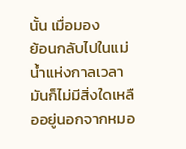นั้น เมื่อมอง
ย้อนกลับไปในแม่น้ำแห่งกาลเวลา มันก็ไม่มีสิ่งใดเหลืออยู่นอกจากหมอ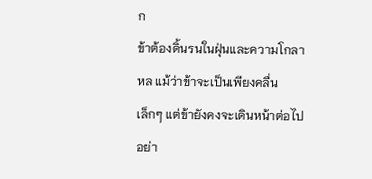ก
ข้าต้องดิ้นรนในฝุ่นและความโกลาหล แม้ว่าข้าจะเป็นเพียงคลื่น
เล็กๆ แต่ข้ายังคงจะเดินหน้าต่อไปอย่า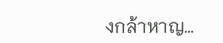งกล้าหาญ…